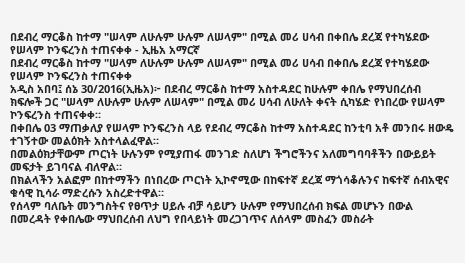በደብረ ማርቆስ ከተማ "ሠላም ለሁሉም ሁሉም ለሠላም" በሚል መሪ ሀሳብ በቀበሌ ደረጃ የተካሄደው የሠላም ኮንፍረንስ ተጠናቀቀ - ኢዜአ አማርኛ
በደብረ ማርቆስ ከተማ "ሠላም ለሁሉም ሁሉም ለሠላም" በሚል መሪ ሀሳብ በቀበሌ ደረጃ የተካሄደው የሠላም ኮንፍረንስ ተጠናቀቀ
አዲስ አበባ፤ ሰኔ 30/2016(ኢዜአ)፦ በደብረ ማርቆስ ከተማ አስተዳደር ከሁሉም ቀበሌ የማህበረሰብ ክፍሎች ጋር "ሠላም ለሁሉም ሁሉም ለሠላም" በሚል መሪ ሀሳብ ለሁለት ቀናት ሲካሄድ የነበረው የሠላም ኮንፍረንስ ተጠናቀቀ።
በቀበሌ 03 ማጠቃለያ የሠላም ኮንፍረንስ ላይ የደብረ ማርቆስ ከተማ አስተዳደር ከንቲባ አቶ መንበሩ ዘውዴ ተገኝተው መልዕክት አስተላልፈዋል።
በመልዕክታቸውም ጦርነት ሁሉንም የሚያጠፋ መንገድ ስለሆነ ችግሮችንና አለመግባባቶችን በውይይት መፍታት ይገባናል ብለዋል።
በክልላችን አልፎም በከተማችን በነበረው ጦርነት ኢኮኖሚው በከፍተኛ ደረጃ ማጎሳቆሉንና ከፍተኛ ሰብአዊና ቁሳዊ ኪሳራ ማድረሱን አስረድተዋል።
የሰላም ባለቤት መንግስትና የፀጥታ ሀይሉ ብቻ ሳይሆን ሁሉም የማህበረሰብ ክፍል መሆኑን በውል በመረዳት የቀበሌው ማህበረሰብ ለህግ የበላይነት መረጋገጥና ለሰላም መስፈን መስራት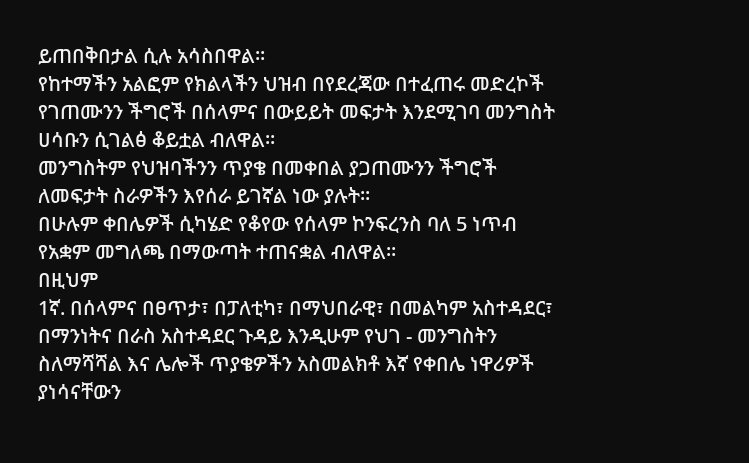ይጠበቅበታል ሲሉ አሳስበዋል።
የከተማችን አልፎም የክልላችን ህዝብ በየደረጃው በተፈጠሩ መድረኮች የገጠሙንን ችግሮች በሰላምና በውይይት መፍታት እንደሚገባ መንግስት ሀሳቡን ሲገልፅ ቆይቷል ብለዋል።
መንግስትም የህዝባችንን ጥያቄ በመቀበል ያጋጠሙንን ችግሮች ለመፍታት ስራዎችን እየሰራ ይገኛል ነው ያሉት።
በሁሉም ቀበሌዎች ሲካሄድ የቆየው የሰላም ኮንፍረንስ ባለ 5 ነጥብ የአቋም መግለጫ በማውጣት ተጠናቋል ብለዋል።
በዚህም
1ኛ. በሰላምና በፀጥታ፣ በፓለቲካ፣ በማህበራዊ፣ በመልካም አስተዳደር፣ በማንነትና በራስ አስተዳደር ጉዳይ እንዲሁም የህገ - መንግስትን ስለማሻሻል እና ሌሎች ጥያቄዎችን አስመልክቶ እኛ የቀበሌ ነዋሪዎች ያነሳናቸውን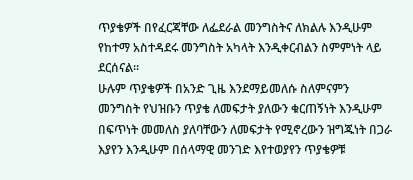ጥያቄዎች በየፈርጃቸው ለፌደራል መንግስትና ለክልሉ እንዲሁም የከተማ አስተዳደሩ መንግስት አካላት እንዲቀርብልን ስምምነት ላይ ደርሰናል፡፡
ሁሉም ጥያቄዎች በአንድ ጊዜ እንደማይመለሱ ስለምናምን መንግስት የህዝቡን ጥያቄ ለመፍታት ያለውን ቁርጠኝነት እንዲሁም በፍጥነት መመለስ ያለባቸውን ለመፍታት የሚኖረውን ዝግጁነት በጋራ እያየን እንዲሁም በሰላማዊ መንገድ እየተወያየን ጥያቄዎቹ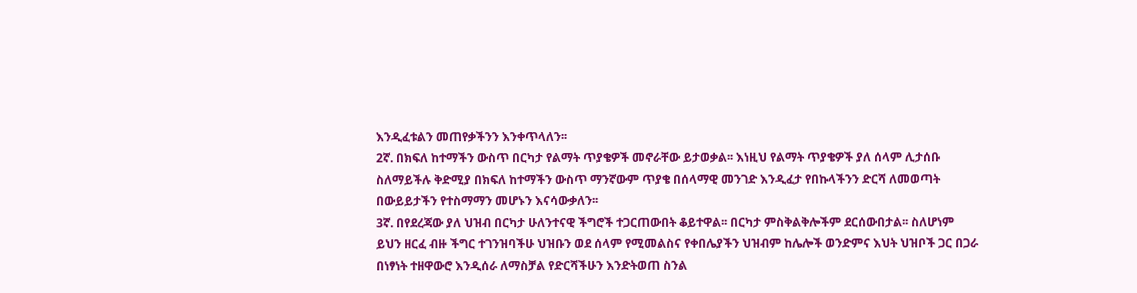እንዲፈቱልን መጠየቃችንን እንቀጥላለን፡፡
2ኛ. በክፍለ ከተማችን ውስጥ በርካታ የልማት ጥያቄዎች መኖራቸው ይታወቃል፡፡ እነዚህ የልማት ጥያቄዎች ያለ ሰላም ሊታሰቡ ስለማይችሉ ቅድሚያ በክፍለ ከተማችን ውስጥ ማንኛውም ጥያቄ በሰላማዊ መንገድ እንዲፈታ የበኩላችንን ድርሻ ለመወጣት በውይይታችን የተስማማን መሆኑን እናሳውቃለን፡፡
3ኛ. በየደረጃው ያለ ህዝብ በርካታ ሁለንተናዊ ችግሮች ተጋርጠውበት ቆይተዋል፡፡ በርካታ ምስቅልቅሎችም ደርሰውበታል፡፡ ስለሆነም ይህን ዘርፈ ብዙ ችግር ተገንዝባችሁ ህዝቡን ወደ ሰላም የሚመልስና የቀበሌያችን ህዝብም ከሌሎች ወንድምና እህት ህዝቦች ጋር በጋራ በነፃነት ተዘዋውሮ እንዲሰራ ለማስቻል የድርሻችሁን እንድትወጠ ስንል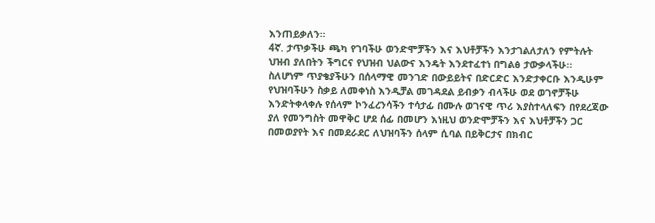እንጠይቃለን።
4ኛ. ታጥቃችሁ ጫካ የገባችሁ ወንድሞቻችን እና እህቶቻችን እንታገልለታለን የምትሉት ህዝብ ያለበትን ችግርና የህዝብ ህልውና እንዴት እንደተፈተነ በግልፅ ታውቃላችሁ፡፡
ስለሆነም ጥያቄያችሁን በሰላማዊ መንገድ በውይይትና በድርድር እንድታቀርቡ እንዲሁም የህዝባችሁን ስቃይ ለመቀነስ እንዲቻል መገዳደል ይብቃን ብላችሁ ወደ ወገኖቻችሁ እንድትቀላቀሉ የሰላም ኮንፈረንሳችን ተሳታፊ በሙሉ ወገናዊ ጥሪ እያስተላለፍን በየደረጃው ያለ የመንግስት መዋቅር ሆደ ሰፊ በመሆን እነዚህ ወንድሞቻችን እና እህቶቻችን ጋር በመወያየት እና በመደራደር ለህዝባችን ሰላም ሲባል በይቅርታና በክብር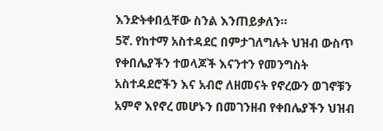እንድትቀበሏቸው ስንል እንጠይቃለን።
5ኛ. የከተማ አስተዳደር በምታገለግሉት ህዝብ ውስጥ የቀበሌያችን ተወላጆች እናንተን የመንግስት አስተዳደሮችን እና አብሮ ለዘመናት የኖረውን ወገኖቹን አምኖ እየኖረ መሆኑን በመገንዘብ የቀበሌያችን ህዝብ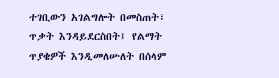ተገቢውን አገልግሎት በመስጠት፣ ጥቃት እንዳይደርስበት፤ የልማት ጥያቄዎች እንዲመለሡለት በሰላም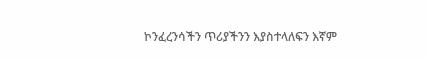ኮንፈረንሳችን ጥሪያችንን እያስተላለፍን እኛም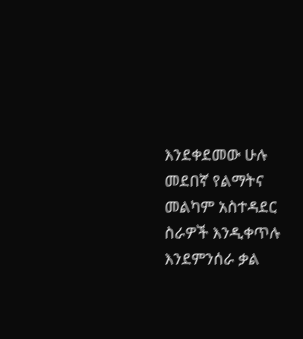እንደቀደመው ሁሉ መደበኛ የልማትና መልካም አስተዳደር ስራዎች እንዲቀጥሉ እንደምንሰራ ቃል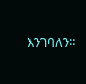እንገባለን።